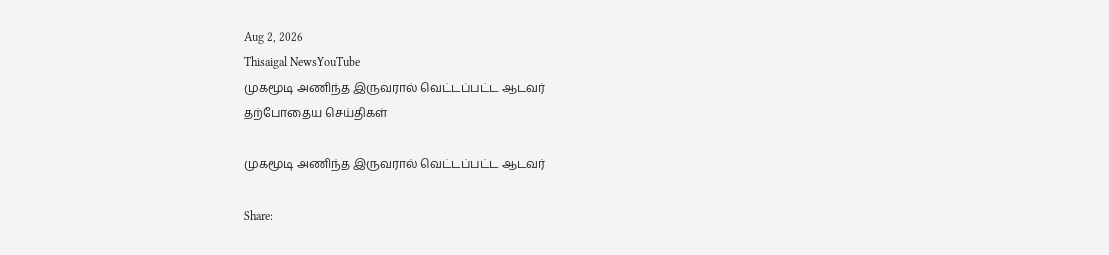Aug 2, 2026
Thisaigal NewsYouTube
முகமூடி அணிந்த இருவரால் வெட்டப்பட்ட ஆடவர்
தற்போதைய செய்திகள்

முகமூடி அணிந்த இருவரால் வெட்டப்பட்ட ஆடவர்

Share: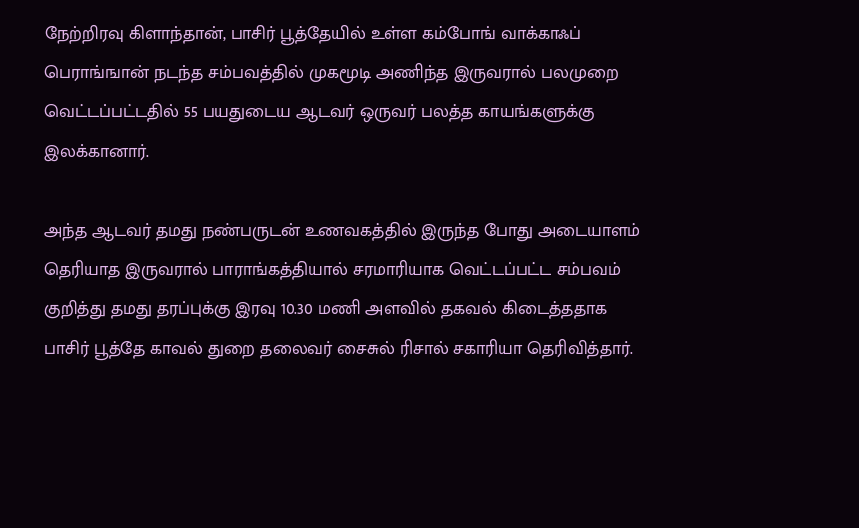நேற்றிரவு கிளாந்தான், பாசிர் பூத்தேயில் உள்ள கம்போங் வாக்காஃப் பெராங்ஙான் நடந்த சம்பவத்தில் முகமூடி அணிந்த இருவரால் பலமுறை வெட்டப்பட்டதில் 55 பயதுடைய ஆடவர் ஒருவர் பலத்த காயங்களுக்கு இலக்கானார்.

அந்த ஆடவர் தமது நண்பருடன் உணவகத்தில் இருந்த போது அடையாளம் தெரியாத இருவரால் பாராங்கத்தியால் சரமாரியாக வெட்டப்பட்ட சம்பவம் குறித்து தமது தரப்புக்கு இரவு 10.30 மணி அளவில் தகவல் கிடைத்ததாக பாசிர் பூத்தே காவல் துறை தலைவர் சைசுல் ரிசால் சகாரியா தெரிவித்தார்.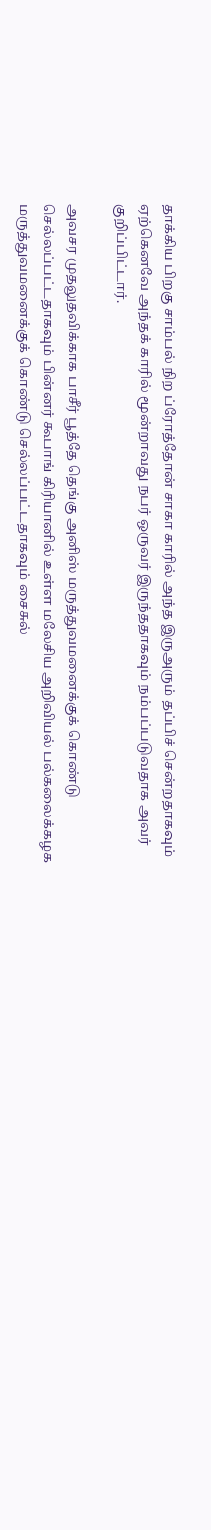தாக்கிய பிறகு சாம்பல் நிற ப்ரோத்தோன் சாகா காரில் அந்த இருஅரும் தப்பிச் சென்றதாகவும் ஏற்கெனவே அந்தக் காரில் மூன்றாவது நபர் ஒருவர் இருந்ததாகவும் நம்பப்படுவதாக அவர் குறிப்பிட்டார்.

அவசர முதலுதவிக்காக பாசீர் பூத்தே தெங்கு அனிஸ் மருத்துவமனைக்குக் கொண்டு செல்லப்பட்டதாகவும் பின்னர் கூபாங் கிரியானில் உள்ள மலேசிய அறிவியல் பல்கலைக்கழக மருத்துவமனைக்குக் கொண்டு செல்லப்பட்டதாகவும் சைசுல்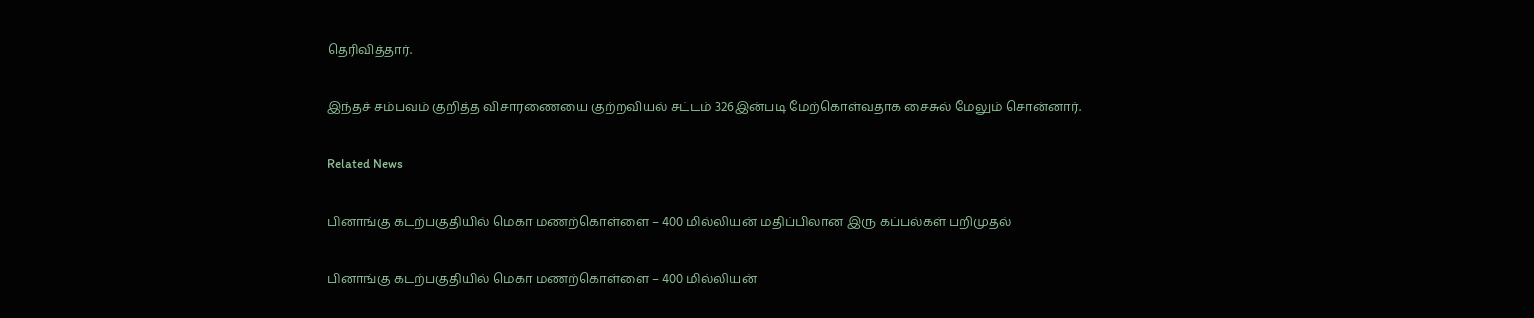தெரிவித்தார்.

இந்தச் சம்பவம் குறித்த விசாரணையை குற்றவியல் சட்டம் 326இன்படி மேற்கொள்வதாக சைசுல் மேலும் சொன்னார்.

Related News

பினாங்கு கடற்பகுதியில் மெகா மணற்கொள்ளை – 400 மில்லியன் மதிப்பிலான இரு கப்பல்கள் பறிமுதல்

பினாங்கு கடற்பகுதியில் மெகா மணற்கொள்ளை – 400 மில்லியன்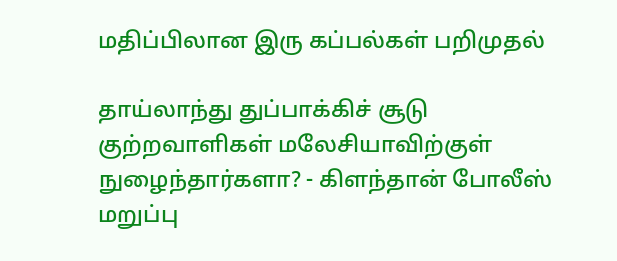மதிப்பிலான இரு கப்பல்கள் பறிமுதல்

தாய்லாந்து துப்பாக்கிச் சூடு குற்றவாளிகள் மலேசியாவிற்குள் நுழைந்தார்களா? - கிளந்தான் போலீஸ் மறுப்பு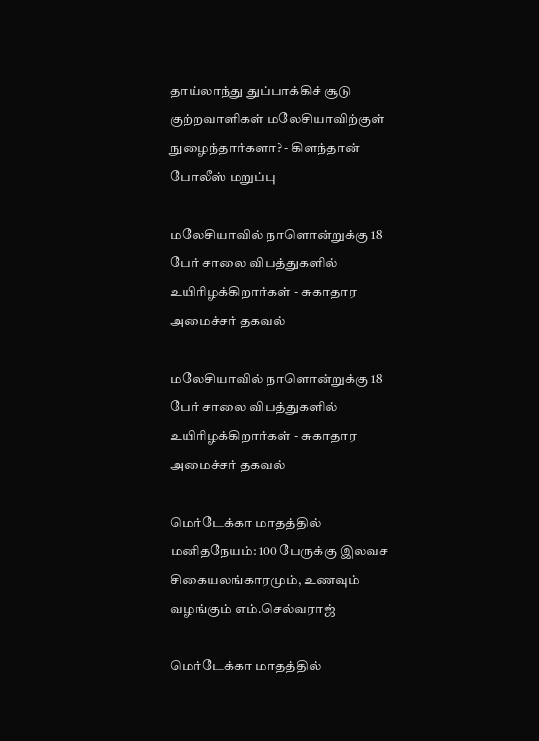தாய்லாந்து துப்பாக்கிச் சூடு குற்றவாளிகள் மலேசியாவிற்குள் நுழைந்தார்களா? - கிளந்தான் போலீஸ் மறுப்பு

மலேசியாவில் நாளொன்றுக்கு 18 பேர் சாலை விபத்துகளில் உயிரிழக்கிறார்கள் - சுகாதார அமைச்சர் தகவல்

மலேசியாவில் நாளொன்றுக்கு 18 பேர் சாலை விபத்துகளில் உயிரிழக்கிறார்கள் - சுகாதார அமைச்சர் தகவல்

மெர்டேக்கா மாதத்தில் மனிதநேயம்: 100 பேருக்கு இலவச சிகையலங்காரமும், உணவும் வழங்கும் எம்.செல்வராஜ்

மெர்டேக்கா மாதத்தில்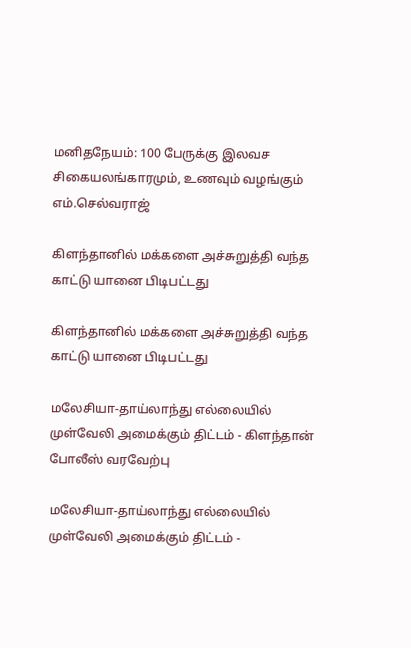மனிதநேயம்: 100 பேருக்கு இலவச சிகையலங்காரமும், உணவும் வழங்கும் எம்.செல்வராஜ்

கிளந்தானில் மக்களை அச்சுறுத்தி வந்த காட்டு யானை பிடிபட்டது

கிளந்தானில் மக்களை அச்சுறுத்தி வந்த காட்டு யானை பிடிபட்டது

மலேசியா-தாய்லாந்து எல்லையில் முள்வேலி அமைக்கும் திட்டம் - கிளந்தான் போலீஸ் வரவேற்பு

மலேசியா-தாய்லாந்து எல்லையில் முள்வேலி அமைக்கும் திட்டம் -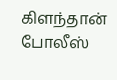கிளந்தான் போலீஸ்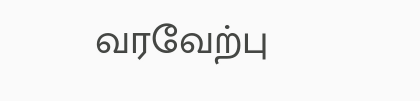வரவேற்பு